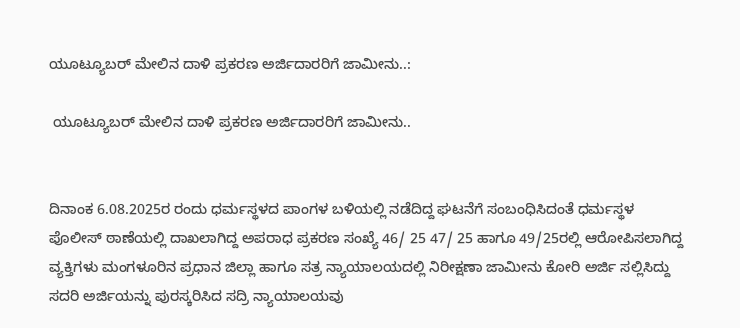ಯೂಟ್ಯೂಬರ್ ಮೇಲಿನ ದಾಳಿ ಪ್ರಕರಣ ಅರ್ಜಿದಾರರಿಗೆ ಜಾಮೀನು..:

 ಯೂಟ್ಯೂಬರ್ ಮೇಲಿನ ದಾಳಿ ಪ್ರಕರಣ ಅರ್ಜಿದಾರರಿಗೆ ಜಾಮೀನು..


ದಿನಾಂಕ 6.08.2025ರ ರಂದು ಧರ್ಮಸ್ಥಳದ ಪಾಂಗಳ ಬಳಿಯಲ್ಲಿ ನಡೆದಿದ್ದ ಘಟನೆಗೆ ಸಂಬಂಧಿಸಿದಂತೆ ಧರ್ಮಸ್ಥಳ ಪೊಲೀಸ್ ಠಾಣೆಯಲ್ಲಿ ದಾಖಲಾಗಿದ್ದ ಅಪರಾಧ ಪ್ರಕರಣ ಸಂಖ್ಯೆ 46/ 25 47/ 25 ಹಾಗೂ 49/25ರಲ್ಲಿ ಆರೋಪಿಸಲಾಗಿದ್ದ ವ್ಯಕ್ತಿಗಳು ಮಂಗಳೂರಿನ ಪ್ರಧಾನ ಜಿಲ್ಲಾ ಹಾಗೂ ಸತ್ರ ನ್ಯಾಯಾಲಯದಲ್ಲಿ ನಿರೀಕ್ಷಣಾ ಜಾಮೀನು ಕೋರಿ ಅರ್ಜಿ ಸಲ್ಲಿಸಿದ್ದು ಸದರಿ ಅರ್ಜಿಯನ್ನು ಪುರಸ್ಕರಿಸಿದ ಸದ್ರಿ ನ್ಯಾಯಾಲಯವು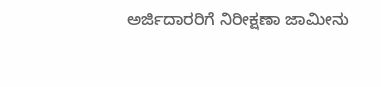ಅರ್ಜಿದಾರರಿಗೆ ನಿರೀಕ್ಷಣಾ ಜಾಮೀನು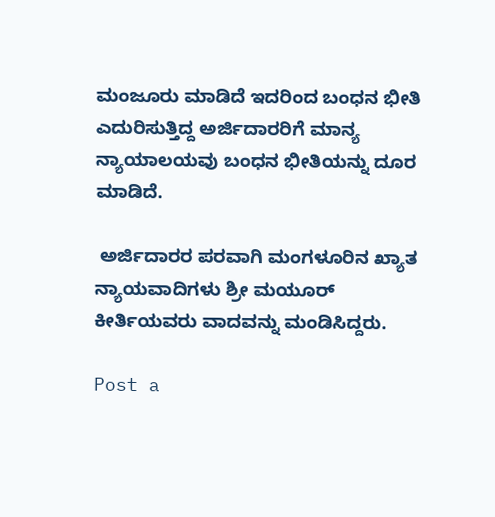ಮಂಜೂರು ಮಾಡಿದೆ ಇದರಿಂದ ಬಂಧನ ಭೀತಿ ಎದುರಿಸುತ್ತಿದ್ದ ಅರ್ಜಿದಾರರಿಗೆ ಮಾನ್ಯ ನ್ಯಾಯಾಲಯವು ಬಂಧನ ಭೀತಿಯನ್ನು ದೂರ ಮಾಡಿದೆ.

 ಅರ್ಜಿದಾರರ ಪರವಾಗಿ ಮಂಗಳೂರಿನ ಖ್ಯಾತ ನ್ಯಾಯವಾದಿಗಳು ಶ್ರೀ ಮಯೂರ್ ಕೀರ್ತಿಯವರು ವಾದವನ್ನು ಮಂಡಿಸಿದ್ದರು.

Post a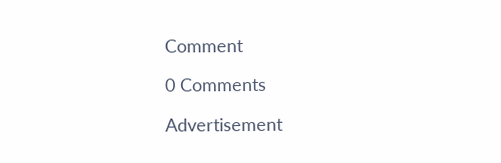Comment

0 Comments

Advertisement